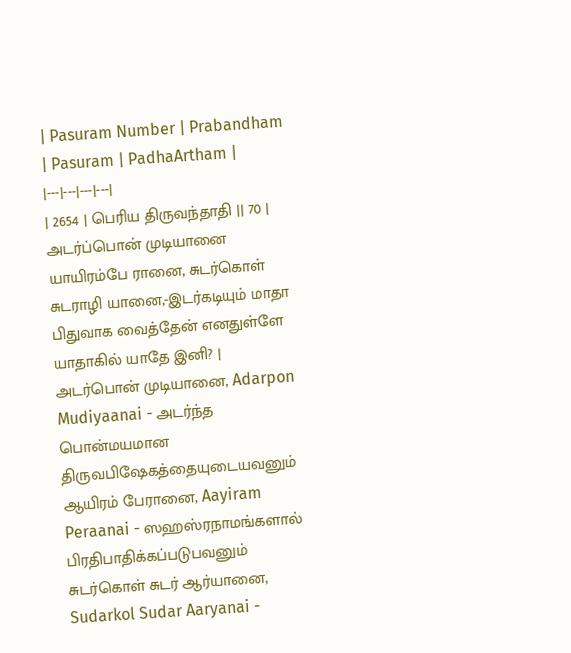| Pasuram Number | Prabandham | Pasuram | PadhaArtham |
|---|---|---|---|
| 2654 | பெரிய திருவந்தாதி || 70 | அடர்ப்பொன் முடியானை யாயிரம்பே ரானை, சுடர்கொள் சுடராழி யானை,-இடர்கடியும் மாதா பிதுவாக வைத்தேன் எனதுள்ளே யாதாகில் யாதே இனி? | அடர்பொன் முடியானை, Adarpon Mudiyaanai - அடர்ந்த பொன்மயமான திருவபிஷேகத்தையுடையவனும் ஆயிரம் பேரானை, Aayiram Peraanai - ஸஹஸ்ரநாமங்களால் பிரதிபாதிக்கப்படுபவனும் சுடர்கொள் சுடர் ஆர்யானை, Sudarkol Sudar Aaryanai -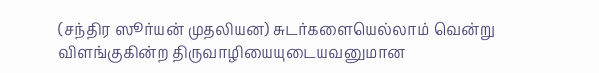(சந்திர ஸூர்யன் முதலியன) சுடர்களையெல்லாம் வென்று விளங்குகின்ற திருவாழியையுடையவனுமான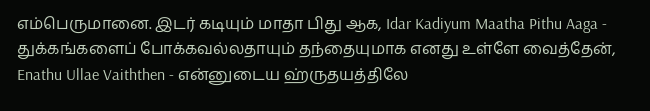எம்பெருமானை. இடர் கடியும் மாதா பிது ஆக, Idar Kadiyum Maatha Pithu Aaga - துக்கங்களைப் போக்கவல்லதாயும் தந்தையுமாக எனது உள்ளே வைத்தேன், Enathu Ullae Vaiththen - என்னுடைய ஹ்ருதயத்திலே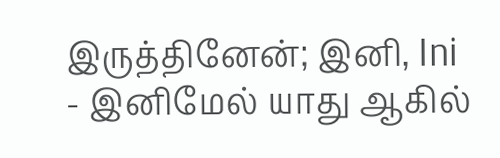இருத்தினேன்; இனி, Ini - இனிமேல் யாது ஆகில்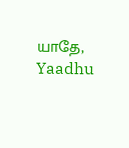யாதே, Yaadhu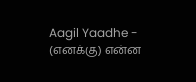Aagil Yaadhe - (எனக்கு) என்ன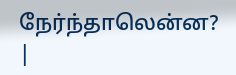நேர்ந்தாலென்ன? |